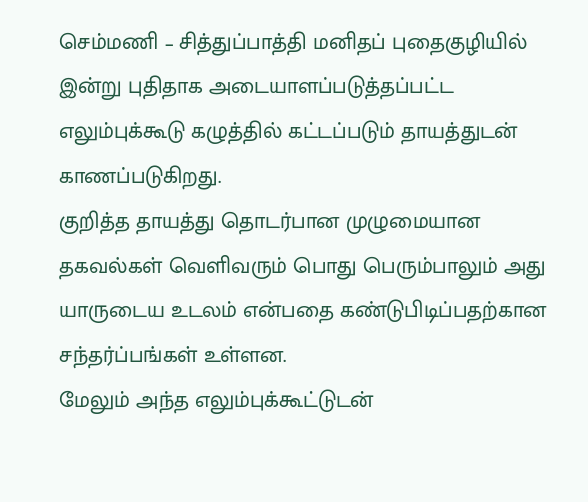செம்மணி – சித்துப்பாத்தி மனிதப் புதைகுழியில் இன்று புதிதாக அடையாளப்படுத்தப்பட்ட எலும்புக்கூடு கழுத்தில் கட்டப்படும் தாயத்துடன் காணப்படுகிறது.
குறித்த தாயத்து தொடர்பான முழுமையான தகவல்கள் வெளிவரும் பொது பெரும்பாலும் அது யாருடைய உடலம் என்பதை கண்டுபிடிப்பதற்கான சந்தர்ப்பங்கள் உள்ளன.
மேலும் அந்த எலும்புக்கூட்டுடன்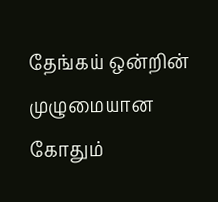தேங்கய் ஒன்றின் முழுமையான கோதும்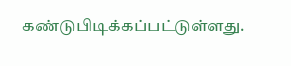கண்டுபிடிக்கப்பட்டுள்ளது.